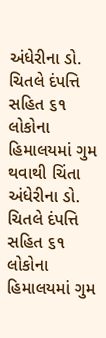અંધેરીના ડો. ચિતલે દંપત્તિ સહિત ૬૧ લોકોના હિમાલયમાં ગુમ થવાથી ચિંતા
અંધેરીના ડો. ચિતલે દંપત્તિ સહિત ૬૧ લોકોના હિમાલયમાં ગુમ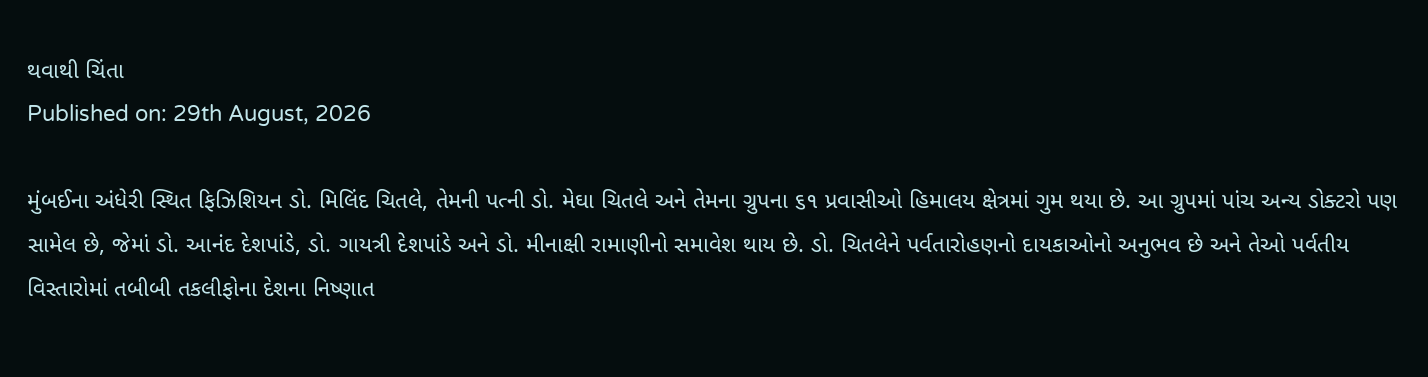થવાથી ચિંતા
Published on: 29th August, 2026

મુંબઈના અંધેરી સ્થિત ફિઝિશિયન ડો. મિલિંદ ચિતલે, તેમની પત્ની ડો. મેઘા ચિતલે અને તેમના ગ્રુપના ૬૧ પ્રવાસીઓ હિમાલય ક્ષેત્રમાં ગુમ થયા છે. આ ગ્રુપમાં પાંચ અન્ય ડોક્ટરો પણ સામેલ છે, જેમાં ડો. આનંદ દેશપાંડે, ડો. ગાયત્રી દેશપાંડે અને ડો. મીનાક્ષી રામાણીનો સમાવેશ થાય છે. ડો. ચિતલેને પર્વતારોહણનો દાયકાઓનો અનુભવ છે અને તેઓ પર્વતીય વિસ્તારોમાં તબીબી તકલીફોના દેશના નિષ્ણાત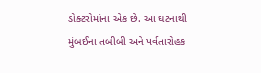ડોક્ટરોમાંના એક છે. આ ઘટનાથી મુંબઈના તબીબી અને પર્વતારોહક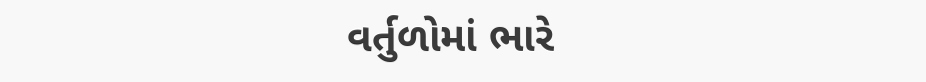વર્તુળોમાં ભારે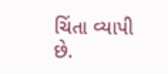ચિંતા વ્યાપી છે.